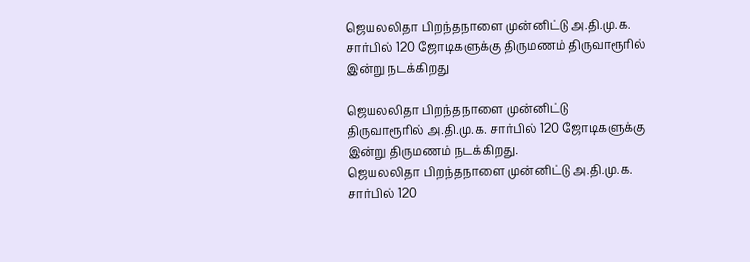ஜெயலலிதா பிறந்தநாளை முன்னிட்டு அ.தி.மு.க. சார்பில் 120 ஜோடிகளுக்கு திருமணம் திருவாரூரில் இன்று நடக்கிறது

ஜெயலலிதா பிறந்தநாளை முன்னிட்டு திருவாரூரில் அ.தி.மு.க. சார்பில் 120 ஜோடிகளுக்கு இன்று திருமணம் நடக்கிறது.
ஜெயலலிதா பிறந்தநாளை முன்னிட்டு அ.தி.மு.க. சார்பில் 120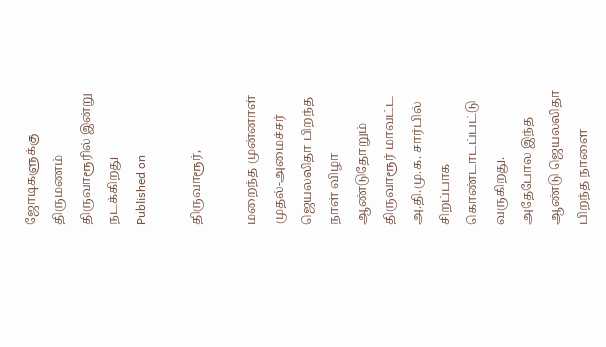ஜோடிகளுக்கு திருமணம் திருவாரூரில் இன்று நடக்கிறது
Published on

திருவாரூர்,

மறைந்த முன்னாள் முதல்-அமைச்சர் ஜெயலலிதா பிறந்த நாள் விழா ஆண்டுதோறும் திருவாரூர் மாவட்ட அ.தி.மு.க. சார்பில் சிறப்பாக கொண்டாடப்பட்டு வருகிறது. அதேபோல இந்த ஆண்டு ஜெயலலிதா பிறந்த நாளை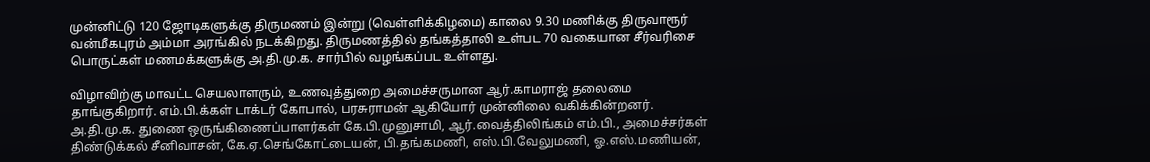முன்னிட்டு 120 ஜோடிகளுக்கு திருமணம் இன்று (வெள்ளிக்கிழமை) காலை 9.30 மணிக்கு திருவாரூர் வன்மீகபுரம் அம்மா அரங்கில் நடக்கிறது. திருமணத்தில் தங்கத்தாலி உள்பட 70 வகையான சீர்வரிசை பொருட்கள் மணமக்களுக்கு அ.தி.மு.க. சார்பில் வழங்கப்பட உள்ளது.

விழாவிற்கு மாவட்ட செயலாளரும், உணவுத்துறை அமைச்சருமான ஆர்.காமராஜ் தலைமை தாங்குகிறார். எம்.பி.க்கள் டாக்டர் கோபால், பரசுராமன் ஆகியோர் முன்னிலை வகிக்கின்றனர். அ.தி.மு.க. துணை ஒருங்கிணைப்பாளர்கள் கே.பி.முனுசாமி, ஆர்.வைத்திலிங்கம் எம்.பி., அமைச்சர்கள் திண்டுக்கல் சீனிவாசன், கே.ஏ.செங்கோட்டையன், பி.தங்கமணி, எஸ்.பி.வேலுமணி, ஓ.எஸ்.மணியன்,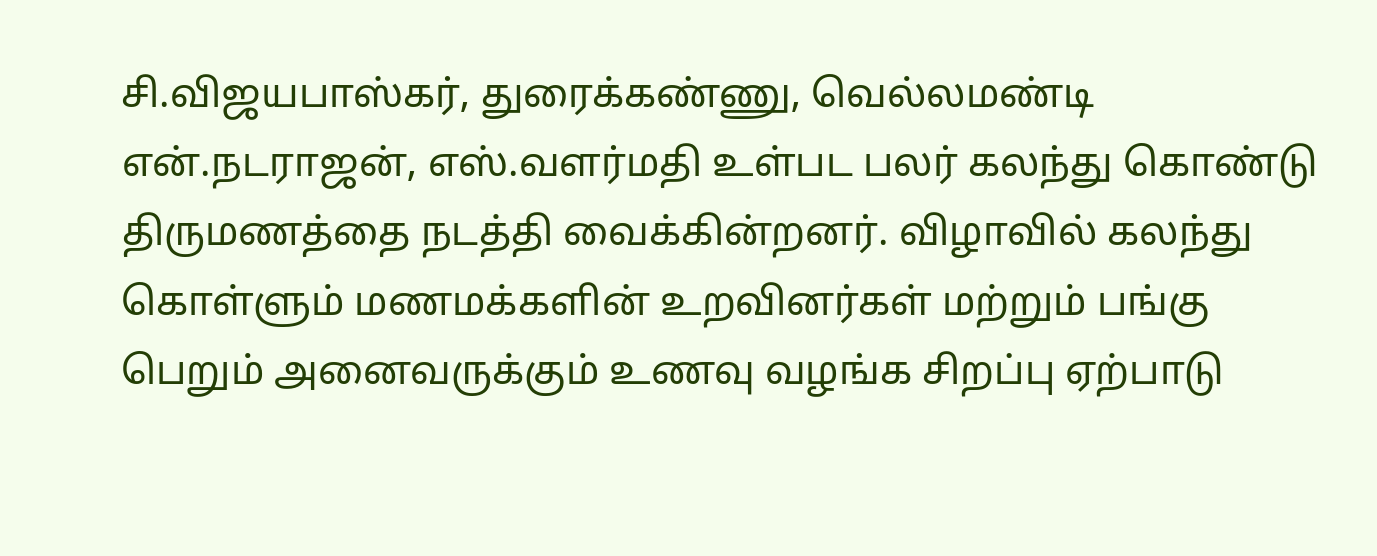சி.விஜயபாஸ்கர், துரைக்கண்ணு, வெல்லமண்டி என்.நடராஜன், எஸ்.வளர்மதி உள்பட பலர் கலந்து கொண்டு திருமணத்தை நடத்தி வைக்கின்றனர். விழாவில் கலந்து கொள்ளும் மணமக்களின் உறவினர்கள் மற்றும் பங்கு பெறும் அனைவருக்கும் உணவு வழங்க சிறப்பு ஏற்பாடு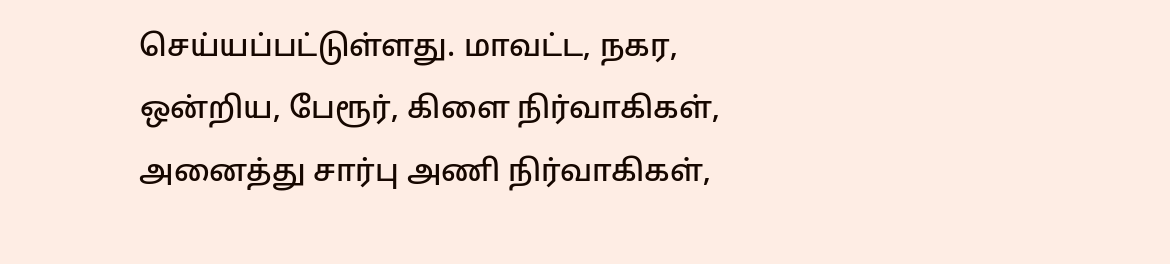செய்யப்பட்டுள்ளது. மாவட்ட, நகர, ஒன்றிய, பேரூர், கிளை நிர்வாகிகள், அனைத்து சார்பு அணி நிர்வாகிகள்,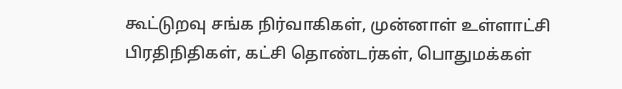கூட்டுறவு சங்க நிர்வாகிகள், முன்னாள் உள்ளாட்சி பிரதிநிதிகள், கட்சி தொண்டர்கள், பொதுமக்கள்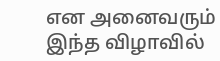என அனைவரும் இந்த விழாவில்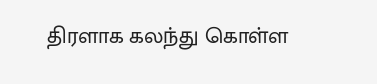திரளாக கலந்து கொள்ள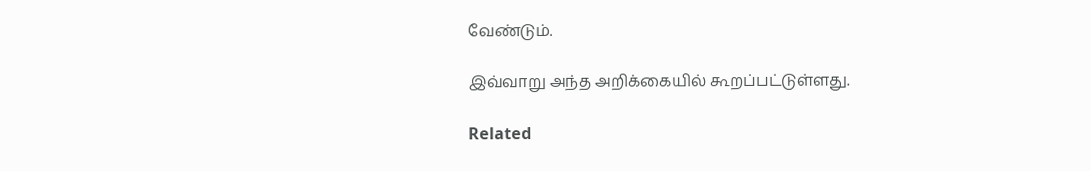வேண்டும்.

இவ்வாறு அந்த அறிக்கையில் கூறப்பட்டுள்ளது.

Related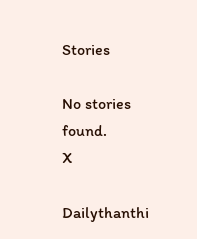Stories

No stories found.
X

Dailythanthi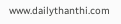www.dailythanthi.com